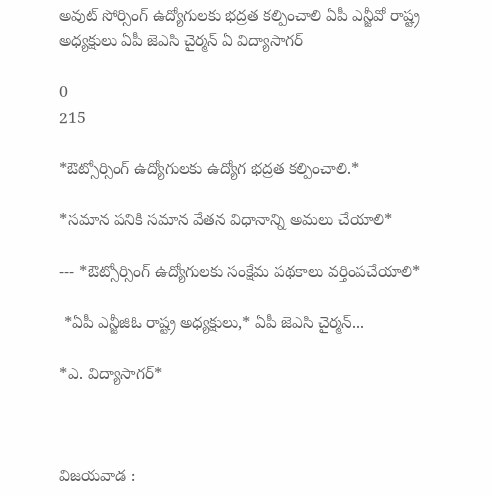అవుట్ సోర్సింగ్ ఉద్యోగులకు భద్రత కల్పించాలి ఏపీ ఎన్జీవో రాష్ట్ర అధ్యక్షులు ఏపీ జెఎసి చైర్మన్ ఏ విద్యాసాగర్

0
215

*ఔట్సోర్సింగ్ ఉద్యోగులకు ఉద్యోగ భద్రత కల్పించాలి.*

*సమాన పనికి సమాన వేతన విధానాన్ని అమలు చేయాలి*

--- *ఔట్సోర్సింగ్ ఉద్యోగులకు సంక్షేమ పథకాలు వర్తింపచేయాలి*

 *ఏపీ ఎన్జీజిఓ రాష్ట్ర అధ్యక్షులు,* ఏపీ జెఎసి చైర్మన్...

*ఎ. విద్యాసాగర్*



విజయవాడ :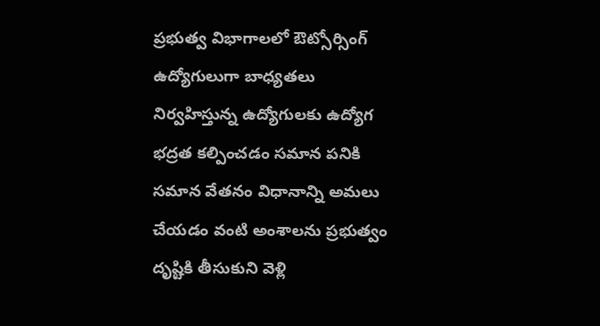ప్రభుత్వ విభాగాలలో ఔట్సోర్సింగ్ ఉద్యోగులుగా బాధ్యతలు నిర్వహిస్తున్న ఉద్యోగులకు ఉద్యోగ భద్రత కల్పించడం సమాన పనికి సమాన వేతనం విధానాన్ని అమలు చేయడం వంటి అంశాలను ప్రభుత్వం దృష్టికి తీసుకుని వెళ్లి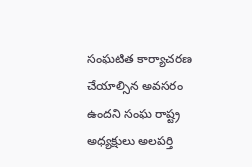సంఘటిత కార్యాచరణ చేయాల్సిన అవసరం ఉందని సంఘ రాష్ట్ర అధ్యక్షులు అలపర్తి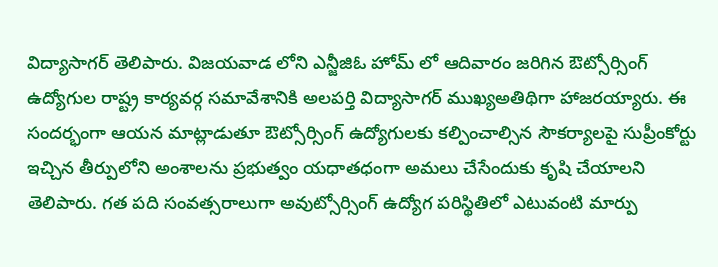విద్యాసాగర్ తెలిపారు. విజయవాడ లోని ఎన్జీజిఓ హోమ్ లో ఆదివారం జరిగిన ఔట్సోర్సింగ్ ఉద్యోగుల రాష్ట్ర కార్యవర్గ సమావేశానికి అలపర్తి విద్యాసాగర్ ముఖ్యఅతిథిగా హాజరయ్యారు. ఈ సందర్భంగా ఆయన మాట్లాడుతూ ఔట్సోర్సింగ్ ఉద్యోగులకు కల్పించాల్సిన సౌకర్యాలపై సుప్రీంకోర్టు ఇచ్చిన తీర్పులోని అంశాలను ప్రభుత్వం యధాతధంగా అమలు చేసేందుకు కృషి చేయాలని తెలిపారు. గత పది సంవత్సరాలుగా అవుట్సోర్సింగ్ ఉద్యోగ పరిస్థితిలో ఎటువంటి మార్పు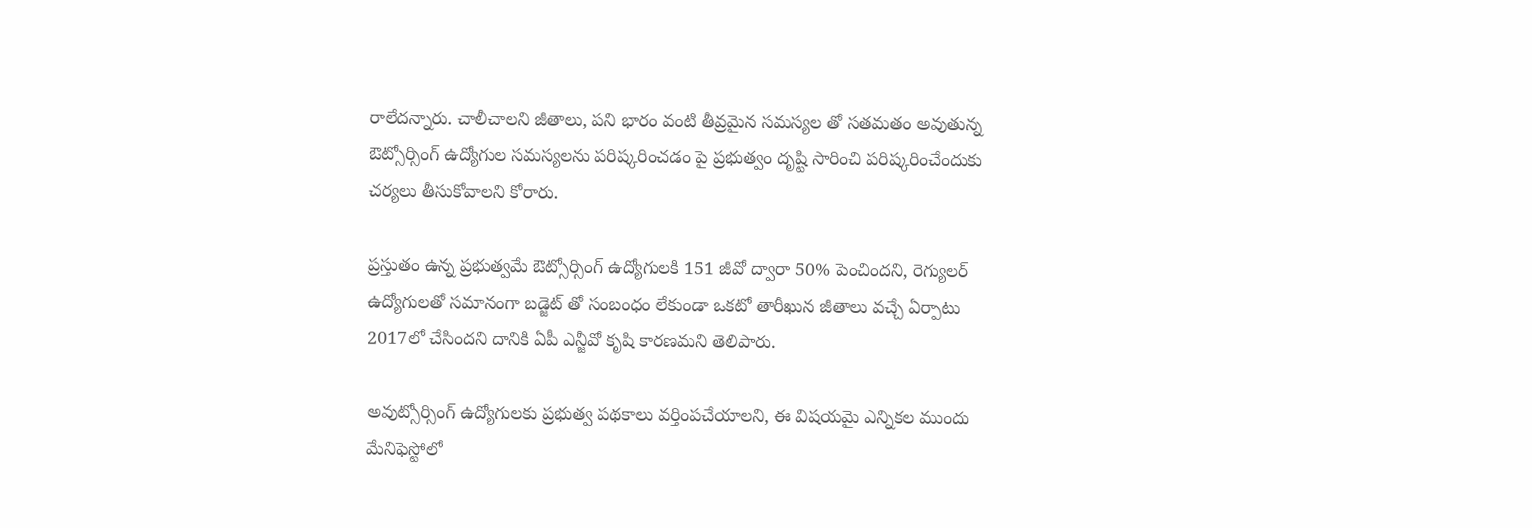రాలేదన్నారు. చాలీచాలని జీతాలు, పని భారం వంటి తీవ్రమైన సమస్యల తో సతమతం అవుతున్న ఔట్సోర్సింగ్ ఉద్యోగుల సమస్యలను పరిష్కరించడం పై ప్రభుత్వం దృష్టి సారించి పరిష్కరించేందుకు చర్యలు తీసుకోవాలని కోరారు.

ప్రస్తుతం ఉన్న ప్రభుత్వమే ఔట్సోర్సింగ్ ఉద్యోగులకి 151 జీవో ద్వారా 50% పెంచిందని, రెగ్యులర్ ఉద్యోగులతో సమానంగా బడ్జెట్ తో సంబంధం లేకుండా ఒకటో తారీఖున జీతాలు వచ్చే ఏర్పాటు 2017లో చేసిందని దానికి ఏపీ ఎన్జీవో కృషి కారణమని తెలిపారు.

అవుట్సోర్సింగ్ ఉద్యోగులకు ప్రభుత్వ పథకాలు వర్తింపచేయాలని, ఈ విషయమై ఎన్నికల ముందు మేనిఫెస్టోలో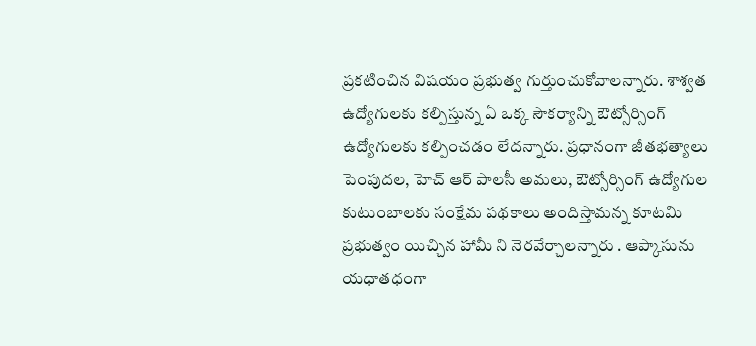ప్రకటించిన విషయం ప్రభుత్వ గుర్తుంచుకోవాలన్నారు. శాశ్వత ఉద్యోగులకు కల్పిస్తున్న ఏ ఒక్క సౌకర్యాన్ని ఔట్సోర్సింగ్ ఉద్యోగులకు కల్పించడం లేదన్నారు. ప్రధానంగా జీతభత్యాలు పెంపుదల, హెచ్ ఆర్ పాలసీ అమలు, ఔట్సోర్సింగ్ ఉద్యోగుల కుటుంబాలకు సంక్షేమ పథకాలు అందిస్తామన్న కూటమి ప్రభుత్వం యిచ్చిన హామీ ని నెరవేర్చాలన్నారు . ఆప్కాసును యధాతధంగా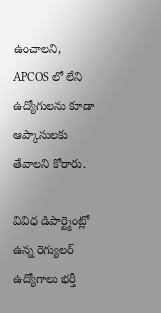ఉంచాలని, APCOS లో లేని ఉద్యోగులను కూడా ఆప్కాసులకు తేవాలని కోరారు.

వివిధ డిపార్ట్మెంట్లో ఉన్న రెగ్యులర్ ఉద్యోగాలు భర్తీ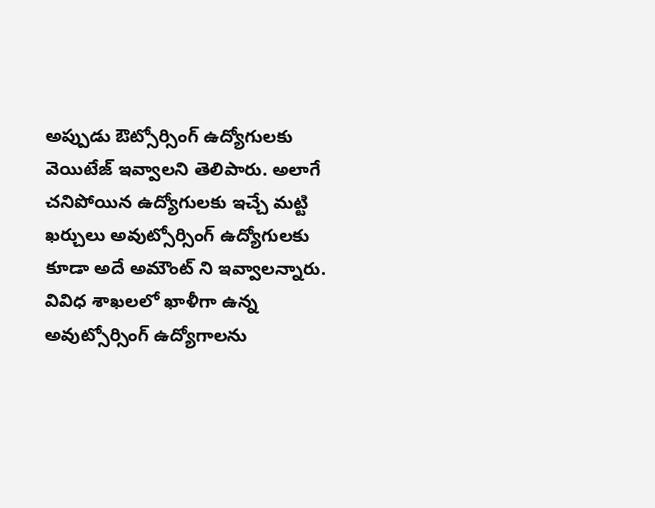అప్పుడు ఔట్సోర్సింగ్ ఉద్యోగులకు వెయిటేజ్ ఇవ్వాలని తెలిపారు. అలాగే చనిపోయిన ఉద్యోగులకు ఇచ్చే మట్టి ఖర్చులు అవుట్సోర్సింగ్ ఉద్యోగులకు కూడా అదే అమౌంట్ ని ఇవ్వాలన్నారు. వివిధ శాఖలలో ఖాళీగా ఉన్న అవుట్సోర్సింగ్ ఉద్యోగాలను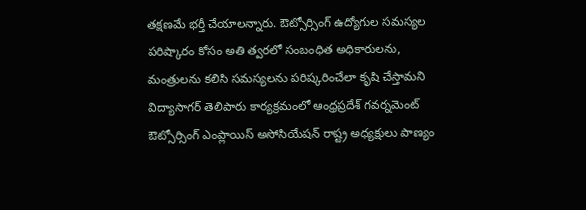తక్షణమే భర్తీ చేయాలన్నారు. ఔట్సోర్సింగ్ ఉద్యోగుల సమస్యల పరిష్కారం కోసం అతి త్వరలో సంబంధిత అధికారులను, మంత్రులను కలిసి సమస్యలను పరిష్కరించేలా కృషి చేస్తామని విద్యాసాగర్ తెలిపారు కార్యక్రమంలో ఆంధ్రప్రదేశ్ గవర్నమెంట్ ఔట్సోర్సింగ్ ఎంప్లాయిస్ అసోసియేషన్ రాష్ట్ర అధ్యక్షులు పాణ్యం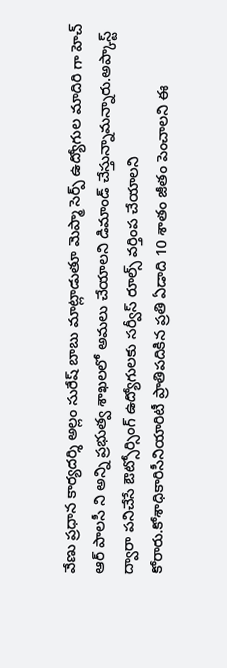వేణు ప్రధాన కార్యదర్శి అల్లం సురేష్ బాబు మాట్లాడుతూ మెప్మా సెర్ప్ ఉద్యోగుల మాదిరి గా హెచ్ ఆర్ పాలసీ ని అన్ని ప్రభుత్వ శాఖలలో అమలు చేయాలని డిమాండ్ చేస్తున్నామన్నారు.అప్కాస్ట్ ద్వారా పనిచేసే ఔట్సోర్సింగ్ ఉద్యోగులకు సర్వీస్ రూల్స్ వర్తింప చేయాలని కోరారు.కోశాధికారిసీనియారిటీ ప్రాతిపదికిన ప్రతి ఏడాది 10 శాతం జీతం పెంచాలని ఈ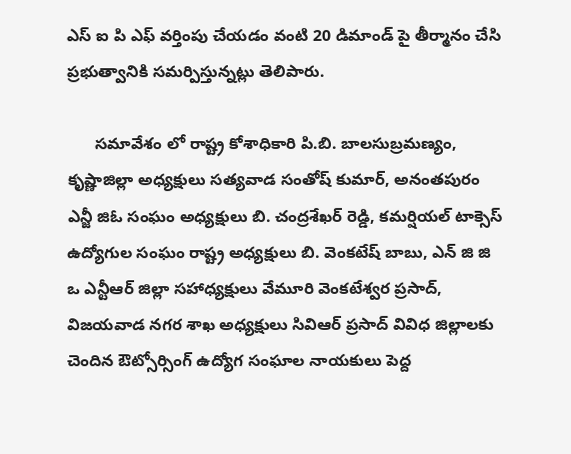ఎస్ ఐ పి ఎఫ్ వర్తింపు చేయడం వంటి 20 డిమాండ్ పై తీర్మానం చేసి ప్రభుత్వానికి సమర్పిస్తున్నట్లు తెలిపారు.

      సమావేశం లో రాష్ట్ర కోశాధికారి పి.బి. బాలసుబ్రమణ్యం, కృష్ణాజిల్లా అధ్యక్షులు సత్యవాడ సంతోష్ కుమార్, అనంతపురం ఎన్జీ జిఓ సంఘం అధ్యక్షులు బి. చంద్రశేఖర్ రెడ్డి, కమర్షియల్ టాక్సెస్ ఉద్యోగుల సంఘం రాష్ట్ర అధ్యక్షులు బి. వెంకటేష్ బాబు, ఎన్ జి జి ఒ ఎన్టీఆర్ జిల్లా సహాధ్యక్షులు వేమూరి వెంకటేశ్వర ప్రసాద్, విజయవాడ నగర శాఖ అధ్యక్షులు సివిఆర్ ప్రసాద్ వివిధ జిల్లాలకు చెందిన ఔట్సోర్సింగ్ ఉద్యోగ సంఘాల నాయకులు పెద్ద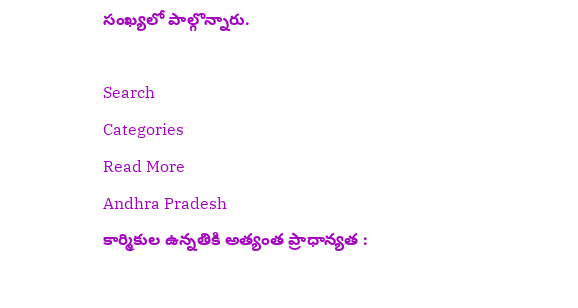సంఖ్యలో పాల్గొన్నారు.

Search
Categories
Read More
Andhra Pradesh
కార్మికుల ఉన్నతికి అత్యంత ప్రాధాన్యత :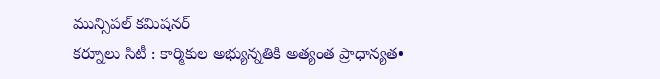మున్సిపల్ కమిషనర్
కర్నూలు సిటీ : కార్మికుల అభ్యున్నతికి అత్యంత ప్రాధాన్యత•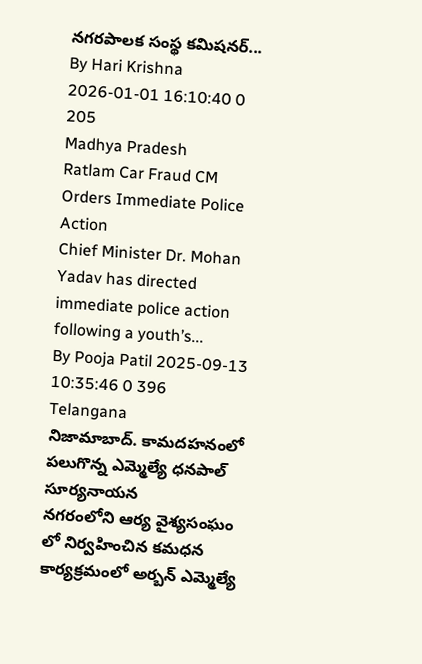నగరపాలక సంస్థ కమిషనర్...
By Hari Krishna 2026-01-01 16:10:40 0 205
Madhya Pradesh
Ratlam Car Fraud CM Orders Immediate Police Action
Chief Minister Dr. Mohan Yadav has directed immediate police action following a youth’s...
By Pooja Patil 2025-09-13 10:35:46 0 396
Telangana
నిజామాబాద్. కామదహనంలో పలుగొన్న ఎమ్మెల్యే ధనపాల్ సూర్యనాయన
నగరంలోని ఆర్య వైశ్యసంఘం లో నిర్వహించిన కమధన కార్యక్రమంలో అర్బన్ ఎమ్మెల్యే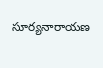సూర్యనారాయణ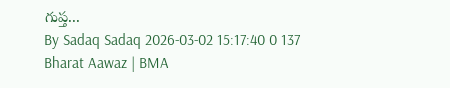గుప్త...
By Sadaq Sadaq 2026-03-02 15:17:40 0 137
Bharat Aawaz | BMA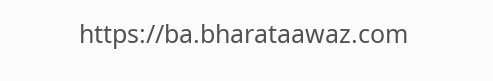https://ba.bharataawaz.com